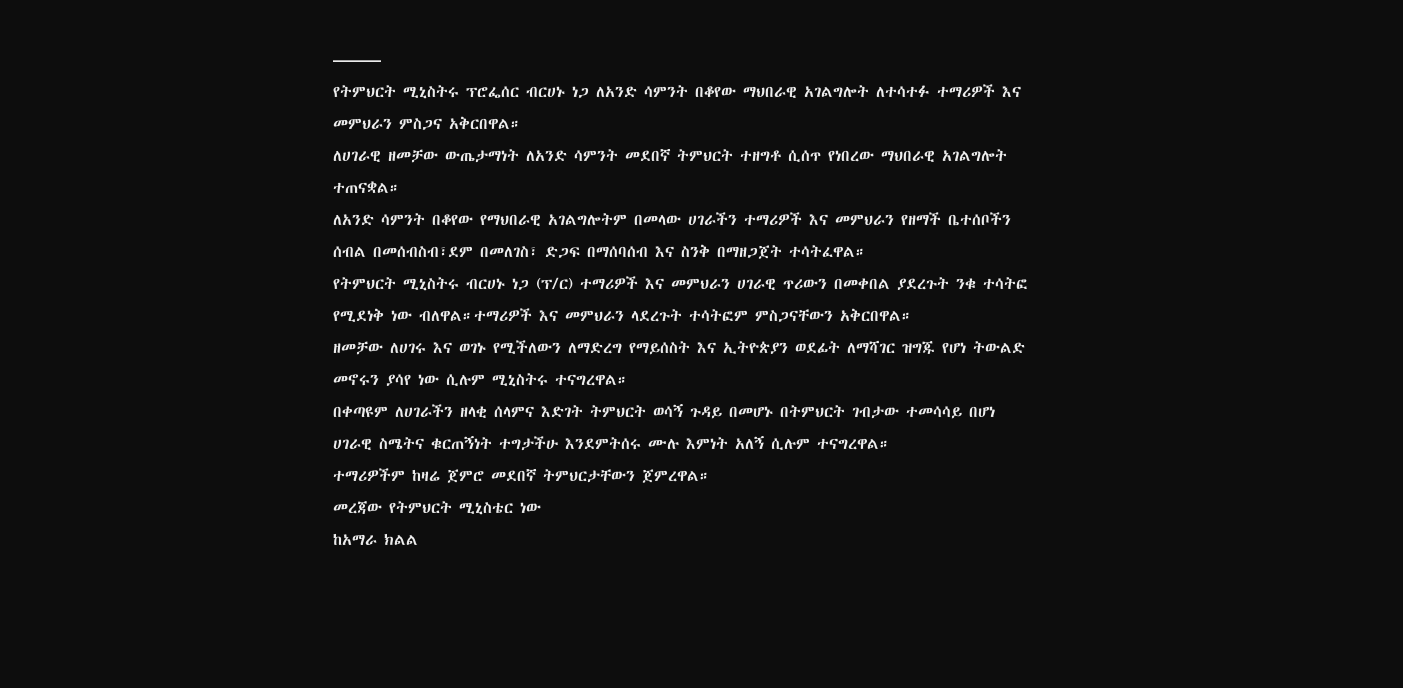———
የትምህርት ሚኒስትሩ ፕሮፌሰር ብርሀኑ ነጋ ለአንድ ሳምንት በቆየው ማህበራዊ አገልግሎት ለተሳተፉ ተማሪዎች እና መምህራን ምስጋና አቅርበዋል።
ለሀገራዊ ዘመቻው ውጤታማነት ለአንድ ሳምንት መደበኛ ትምህርት ተዘግቶ ሲሰጥ የነበረው ማህበራዊ አገልግሎት ተጠናቋል።
ለአንድ ሳምንት በቆየው የማህበራዊ አገልግሎትም በመላው ሀገራችን ተማሪዎች እና መምህራን የዘማች ቤተሰቦችን ሰብል በመሰብስብ፣ደም በመለገስ፣ ድጋፍ በማሰባሰብ እና ስንቅ በማዘጋጀት ተሳትፈዋል።
የትምህርት ሚኒስትሩ ብርሀኑ ነጋ (ፕ/ር) ተማሪዎች እና መምህራን ሀገራዊ ጥሪውን በመቀበል ያደረጉት ንቁ ተሳትፎ የሚደነቅ ነው ብለዋል።ተማሪዎች እና መምህራን ላደረጉት ተሳትፎም ምስጋናቸውን አቅርበዋል።
ዘመቻው ለሀገሩ እና ወገኑ የሚችለውን ለማድረግ የማይሰስት እና ኢትዮጵያን ወደፊት ለማሻገር ዝግጁ የሆነ ትውልድ መኖሩን ያሳየ ነው ሲሉም ሚኒስትሩ ተናግረዋል።
በቀጣዩም ለሀገራችን ዘላቂ ሰላምና እድገት ትምህርት ወሳኝ ጉዳይ በመሆኑ በትምህርት ገብታው ተመሳሳይ በሆነ ሀገራዊ ስሜትና ቁርጠኝነት ተግታችሁ እንደምትሰሩ ሙሉ እምነት አለኝ ሲሉም ተናግረዋል።
ተማሪዎችም ከዛሬ ጀምሮ መደበኛ ትምህርታቸውን ጀምረዋል።
መረጃው የትምህርት ሚኒስቴር ነው
ከአማራ ክልል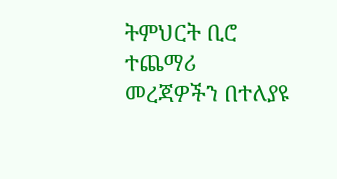ትምህርት ቢሮ ተጨማሪ መረጃዎችን በተለያዩ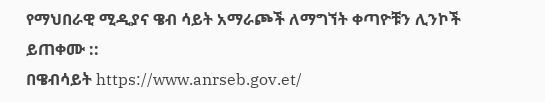የማህበራዊ ሚዲያና ዌብ ሳይት አማራጮች ለማግኘት ቀጣዮቹን ሊንኮች ይጠቀሙ ::
በዌብሳይት https://www.anrseb.gov.et/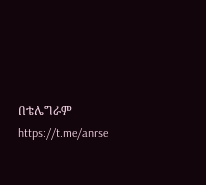በቴሌግራም https://t.me/anrse